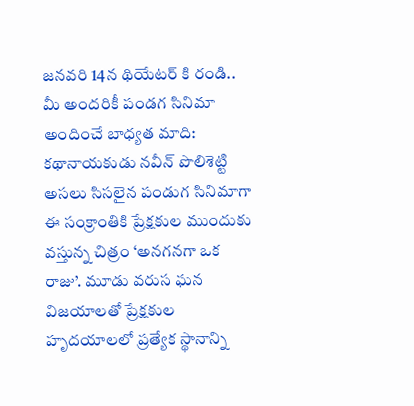జనవరి 14న థియేటర్ కి రండి.. మీ అందరికీ పండగ సినిమా అందించే బాధ్యత మాది: కథానాయకుడు నవీన్ పొలిశెట్టి
అసలు సిసలైన పండుగ సినిమాగా ఈ సంక్రాంతికి ప్రేక్షకుల ముందుకు వస్తున్న చిత్రం ‘అనగనగా ఒక రాజు’. మూడు వరుస ఘన విజయాలతో ప్రేక్షకుల హృదయాలలో ప్రత్యేక స్థానాన్ని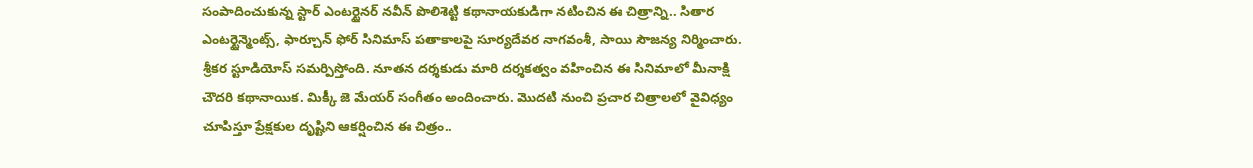సంపాదించుకున్న స్టార్ ఎంటర్టైనర్ నవీన్ పొలిశెట్టి కథానాయకుడిగా నటించిన ఈ చిత్రాన్ని.. సితార ఎంటర్టైన్మెంట్స్, ఫార్చూన్ ఫోర్ సినిమాస్ పతాకాలపై సూర్యదేవర నాగవంశీ, సాయి సౌజన్య నిర్మించారు. శ్రీకర స్టూడియోస్ సమర్పిస్తోంది. నూతన దర్శకుడు మారి దర్శకత్వం వహించిన ఈ సినిమాలో మీనాక్షి చౌదరి కథానాయిక. మిక్కీ జె మేయర్ సంగీతం అందించారు. మొదటి నుంచి ప్రచార చిత్రాలలో వైవిధ్యం చూపిస్తూ ప్రేక్షకుల దృష్టిని ఆకర్షించిన ఈ చిత్రం..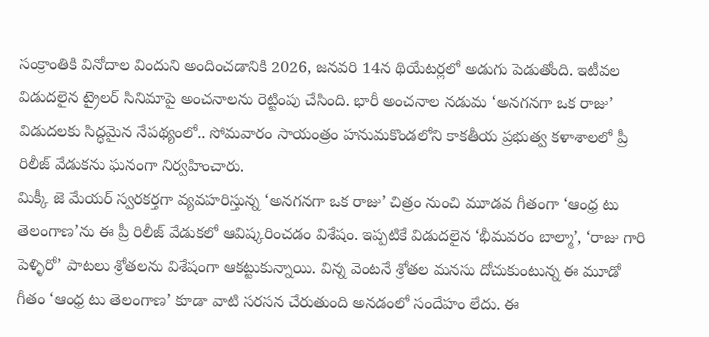సంక్రాంతికి వినోదాల విందుని అందించడానికి 2026, జనవరి 14న థియేటర్లలో అడుగు పెడుతోంది. ఇటీవల విడుదలైన ట్రైలర్ సినిమాపై అంచనాలను రెట్టింపు చేసింది. భారీ అంచనాల నడుమ ‘అనగనగా ఒక రాజు’ విడుదలకు సిద్ధమైన నేపథ్యంలో.. సోమవారం సాయంత్రం హనుమకొండలోని కాకతీయ ప్రభుత్వ కళాశాలలో ప్రీ రిలీజ్ వేడుకను ఘనంగా నిర్వహించారు.
మిక్కీ జె మేయర్ స్వరకర్తగా వ్యవహరిస్తున్న ‘అనగనగా ఒక రాజు’ చిత్రం నుంచి మూడవ గీతంగా ‘ఆంధ్ర టు తెలంగాణ’ను ఈ ప్రీ రిలీజ్ వేడుకలో ఆవిష్కరించడం విశేషం. ఇప్పటికే విడుదలైన ‘భీమవరం బాల్మా’, ‘రాజు గారి పెళ్ళిరో’ పాటలు శ్రోతలను విశేషంగా ఆకట్టుకున్నాయి. విన్న వెంటనే శ్రోతల మనసు దోచుకుంటున్న ఈ మూడో గీతం ‘ఆంధ్ర టు తెలంగాణ’ కూడా వాటి సరసన చేరుతుంది అనడంలో సందేహం లేదు. ఈ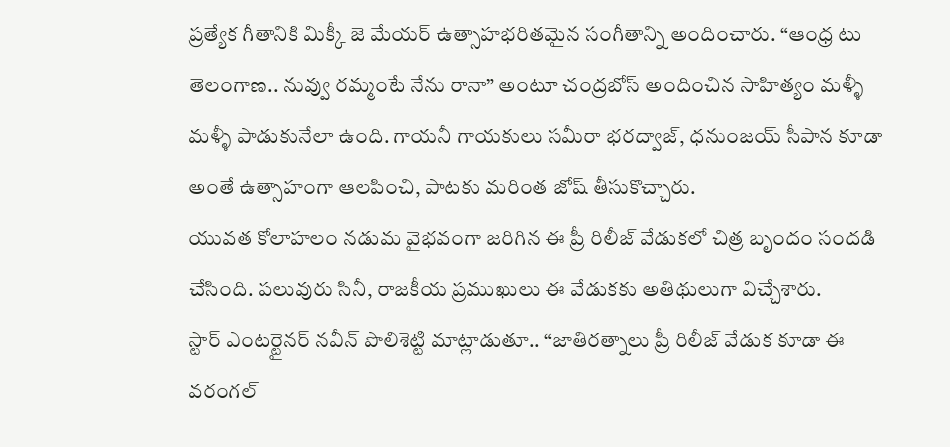ప్రత్యేక గీతానికి మిక్కీ జె మేయర్ ఉత్సాహభరితమైన సంగీతాన్ని అందించారు. “ఆంధ్ర టు తెలంగాణ.. నువ్వు రమ్మంటే నేను రానా” అంటూ చంద్రబోస్ అందించిన సాహిత్యం మళ్ళీ మళ్ళీ పాడుకునేలా ఉంది. గాయనీ గాయకులు సమీరా భరద్వాజ్, ధనుంజయ్ సీపాన కూడా అంతే ఉత్సాహంగా ఆలపించి, పాటకు మరింత జోష్ తీసుకొచ్చారు.
యువత కోలాహలం నడుమ వైభవంగా జరిగిన ఈ ప్రీ రిలీజ్ వేడుకలో చిత్ర బృందం సందడి చేసింది. పలువురు సినీ, రాజకీయ ప్రముఖులు ఈ వేడుకకు అతిథులుగా విచ్చేశారు.
స్టార్ ఎంటర్టైనర్ నవీన్ పొలిశెట్టి మాట్లాడుతూ.. “జాతిరత్నాలు ప్రీ రిలీజ్ వేడుక కూడా ఈ వరంగల్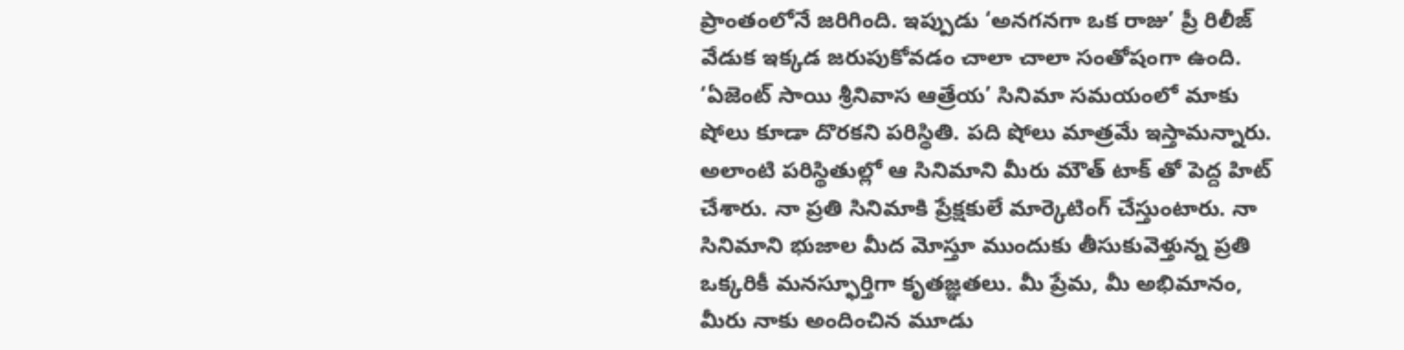ప్రాంతంలోనే జరిగింది. ఇప్పుడు ‘అనగనగా ఒక రాజు’ ప్రీ రిలీజ్ వేడుక ఇక్కడ జరుపుకోవడం చాలా చాలా సంతోషంగా ఉంది. ‘ఏజెంట్ సాయి శ్రీనివాస ఆత్రేయ’ సినిమా సమయంలో మాకు షోలు కూడా దొరకని పరిస్థితి. పది షోలు మాత్రమే ఇస్తామన్నారు. అలాంటి పరిస్థితుల్లో ఆ సినిమాని మీరు మౌత్ టాక్ తో పెద్ద హిట్ చేశారు. నా ప్రతి సినిమాకి ప్రేక్షకులే మార్కెటింగ్ చేస్తుంటారు. నా సినిమాని భుజాల మీద మోస్తూ ముందుకు తీసుకువెళ్తున్న ప్రతి ఒక్కరికీ మనస్ఫూర్తిగా కృతజ్ఞతలు. మీ ప్రేమ, మీ అభిమానం, మీరు నాకు అందించిన మూడు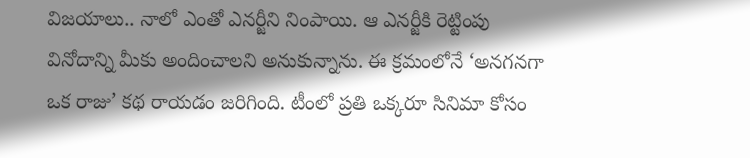విజయాలు.. నాలో ఎంతో ఎనర్జీని నింపాయి. ఆ ఎనర్జీకి రెట్టింపు వినోదాన్ని మీకు అందించాలని అనుకున్నాను. ఈ క్రమంలోనే ‘అనగనగా ఒక రాజు’ కథ రాయడం జరిగింది. టీంలో ప్రతి ఒక్కరూ సినిమా కోసం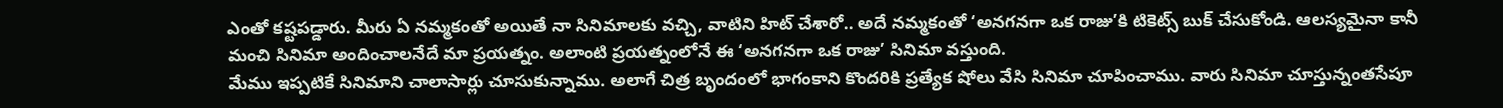ఎంతో కష్టపడ్డారు. మీరు ఏ నమ్మకంతో అయితే నా సినిమాలకు వచ్చి, వాటిని హిట్ చేశారో.. అదే నమ్మకంతో ‘అనగనగా ఒక రాజు’కి టికెట్స్ బుక్ చేసుకోండి. ఆలస్యమైనా కానీ మంచి సినిమా అందించాలనేదే మా ప్రయత్నం. అలాంటి ప్రయత్నంలోనే ఈ ‘అనగనగా ఒక రాజు’ సినిమా వస్తుంది.
మేము ఇప్పటికే సినిమాని చాలాసార్లు చూసుకున్నాము. అలాగే చిత్ర బృందంలో భాగంకాని కొందరికి ప్రత్యేక షోలు వేసి సినిమా చూపించాము. వారు సినిమా చూస్తున్నంతసేపూ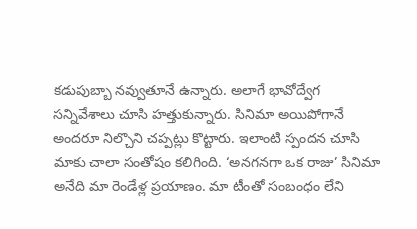కడుపుబ్బా నవ్వుతూనే ఉన్నారు. అలాగే భావోద్వేగ సన్నివేశాలు చూసి హత్తుకున్నారు. సినిమా అయిపోగానే అందరూ నిల్చొని చప్పట్లు కొట్టారు. ఇలాంటి స్పందన చూసి మాకు చాలా సంతోషం కలిగింది. ‘అనగనగా ఒక రాజు’ సినిమా అనేది మా రెండేళ్ల ప్రయాణం. మా టీంతో సంబంధం లేని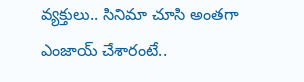వ్యక్తులు.. సినిమా చూసి అంతగా ఎంజాయ్ చేశారంటే..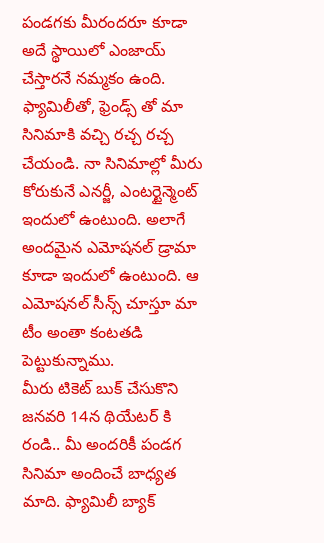పండగకు మీరందరూ కూడా అదే స్థాయిలో ఎంజాయ్ చేస్తారనే నమ్మకం ఉంది. ఫ్యామిలీతో, ఫ్రెండ్స్ తో మా సినిమాకి వచ్చి రచ్చ రచ్చ చేయండి. నా సినిమాల్లో మీరు కోరుకునే ఎనర్జీ, ఎంటర్టైన్మెంట్ ఇందులో ఉంటుంది. అలాగే అందమైన ఎమోషనల్ డ్రామా కూడా ఇందులో ఉంటుంది. ఆ ఎమోషనల్ సీన్స్ చూస్తూ మా టీం అంతా కంటతడి పెట్టుకున్నాము.
మీరు టికెట్ బుక్ చేసుకొని జనవరి 14న థియేటర్ కి రండి.. మీ అందరికీ పండగ సినిమా అందించే బాధ్యత మాది. ఫ్యామిలీ బ్యాక్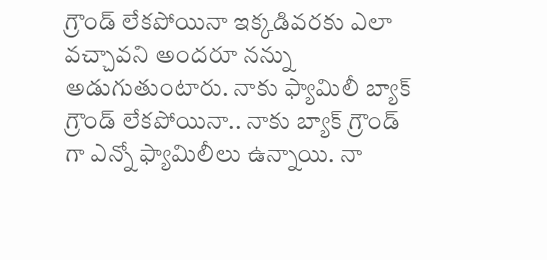గ్రౌండ్ లేకపోయినా ఇక్కడివరకు ఎలా వచ్చావని అందరూ నన్ను అడుగుతుంటారు. నాకు ఫ్యామిలీ బ్యాక్ గ్రౌండ్ లేకపోయినా.. నాకు బ్యాక్ గ్రౌండ్ గా ఎన్నో ఫ్యామిలీలు ఉన్నాయి. నా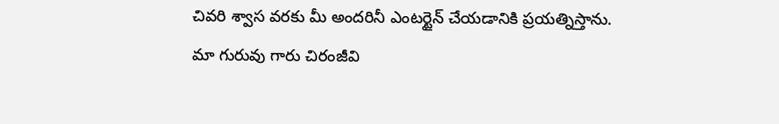చివరి శ్వాస వరకు మీ అందరినీ ఎంటర్టైన్ చేయడానికి ప్రయత్నిస్తాను.
మా గురువు గారు చిరంజీవి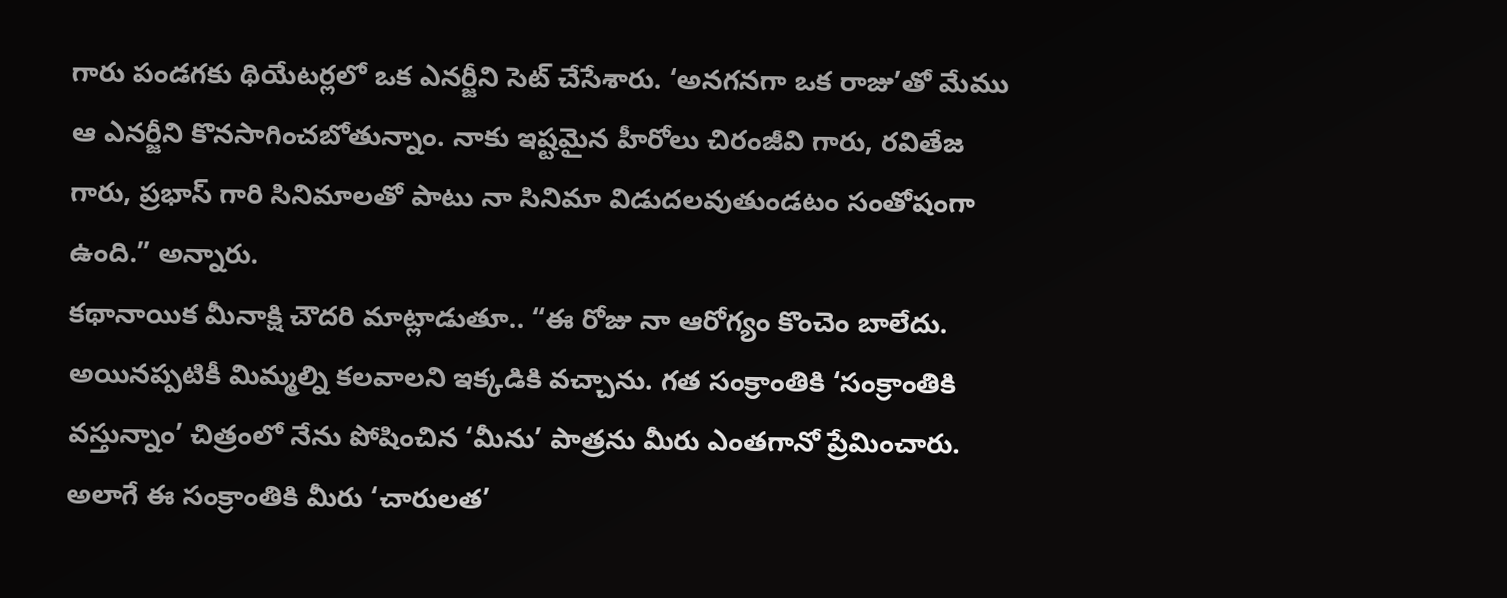గారు పండగకు థియేటర్లలో ఒక ఎనర్జీని సెట్ చేసేశారు. ‘అనగనగా ఒక రాజు’తో మేము ఆ ఎనర్జీని కొనసాగించబోతున్నాం. నాకు ఇష్టమైన హీరోలు చిరంజీవి గారు, రవితేజ గారు, ప్రభాస్ గారి సినిమాలతో పాటు నా సినిమా విడుదలవుతుండటం సంతోషంగా ఉంది.” అన్నారు.
కథానాయిక మీనాక్షి చౌదరి మాట్లాడుతూ.. “ఈ రోజు నా ఆరోగ్యం కొంచెం బాలేదు. అయినప్పటికీ మిమ్మల్ని కలవాలని ఇక్కడికి వచ్చాను. గత సంక్రాంతికి ‘సంక్రాంతికి వస్తున్నాం’ చిత్రంలో నేను పోషించిన ‘మీను’ పాత్రను మీరు ఎంతగానో ప్రేమించారు. అలాగే ఈ సంక్రాంతికి మీరు ‘చారులత’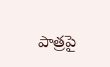పాత్రపై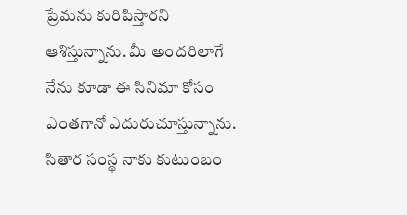ప్రేమను కురిపిస్తారని ఆశిస్తున్నాను. మీ అందరిలాగే నేను కూడా ఈ సినిమా కోసం ఎంతగానో ఎదురుచూస్తున్నాను. సితార సంస్థ నాకు కుటుంబం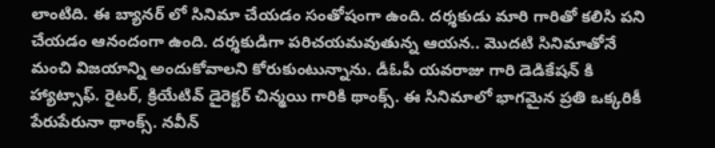లాంటిది. ఈ బ్యానర్ లో సినిమా చేయడం సంతోషంగా ఉంది. దర్శకుడు మారి గారితో కలిసి పని చేయడం ఆనందంగా ఉంది. దర్శకుడిగా పరిచయమవుతున్న ఆయన.. మొదటి సినిమాతోనే మంచి విజయాన్ని అందుకోవాలని కోరుకుంటున్నాను. డీఓపీ యవరాజు గారి డెడికేషన్ కి హ్యాట్సాఫ్. రైటర్, క్రియేటివ్ డైరెక్టర్ చిన్మయి గారికి థాంక్స్. ఈ సినిమాలో భాగమైన ప్రతి ఒక్కరికీ పేరుపేరునా థాంక్స్. నవీన్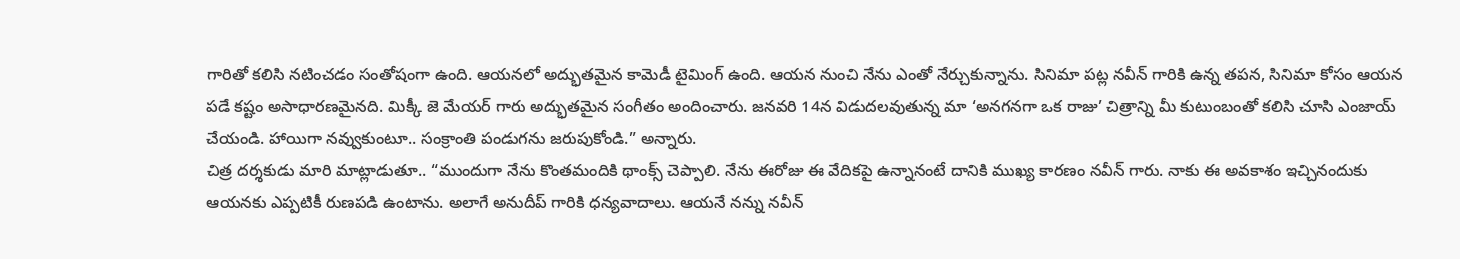గారితో కలిసి నటించడం సంతోషంగా ఉంది. ఆయనలో అద్భుతమైన కామెడీ టైమింగ్ ఉంది. ఆయన నుంచి నేను ఎంతో నేర్చుకున్నాను. సినిమా పట్ల నవీన్ గారికి ఉన్న తపన, సినిమా కోసం ఆయన పడే కష్టం అసాధారణమైనది. మిక్కీ జె మేయర్ గారు అద్భుతమైన సంగీతం అందించారు. జనవరి 14న విడుదలవుతున్న మా ‘అనగనగా ఒక రాజు’ చిత్రాన్ని మీ కుటుంబంతో కలిసి చూసి ఎంజాయ్ చేయండి. హాయిగా నవ్వుకుంటూ.. సంక్రాంతి పండుగను జరుపుకోండి.” అన్నారు.
చిత్ర దర్శకుడు మారి మాట్లాడుతూ.. “ముందుగా నేను కొంతమందికి థాంక్స్ చెప్పాలి. నేను ఈరోజు ఈ వేదికపై ఉన్నానంటే దానికి ముఖ్య కారణం నవీన్ గారు. నాకు ఈ అవకాశం ఇచ్చినందుకు ఆయనకు ఎప్పటికీ రుణపడి ఉంటాను. అలాగే అనుదీప్ గారికి ధన్యవాదాలు. ఆయనే నన్ను నవీన్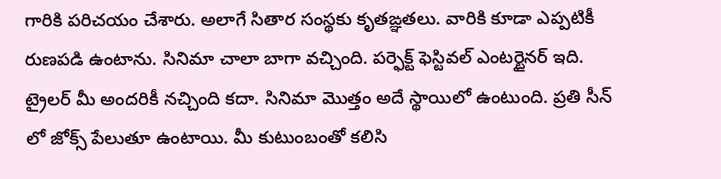గారికి పరిచయం చేశారు. అలాగే సితార సంస్థకు కృతఙ్ఞతలు. వారికి కూడా ఎప్పటికీ రుణపడి ఉంటాను. సినిమా చాలా బాగా వచ్చింది. పర్ఫెక్ట్ ఫెస్టివల్ ఎంటర్టైనర్ ఇది. ట్రైలర్ మీ అందరికీ నచ్చింది కదా. సినిమా మొత్తం అదే స్థాయిలో ఉంటుంది. ప్రతి సీన్ లో జోక్స్ పేలుతూ ఉంటాయి. మీ కుటుంబంతో కలిసి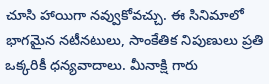చూసి హాయిగా నవ్వుకోవచ్చు. ఈ సినిమాలో భాగమైన నటీనటులు, సాంకేతిక నిపుణులు ప్రతి ఒక్కరికీ ధన్యవాదాలు. మీనాక్షి గారు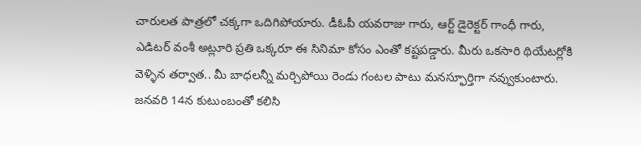చారులత పాత్రలో చక్కగా ఒదిగిపోయారు. డీఓపీ యవరాజు గారు, ఆర్ట్ డైరెక్టర్ గాంధీ గారు, ఎడిటర్ వంశీ అట్లూరి ప్రతి ఒక్కరూ ఈ సినిమా కోసం ఎంతో కష్టపడ్డారు. మీరు ఒకసారి థియేటర్లోకి వెళ్ళిన తర్వాత.. మీ బాధలన్నీ మర్చిపోయి రెండు గంటల పాటు మనస్ఫూర్తిగా నవ్వుకుంటారు. జనవరి 14న కుటుంబంతో కలిసి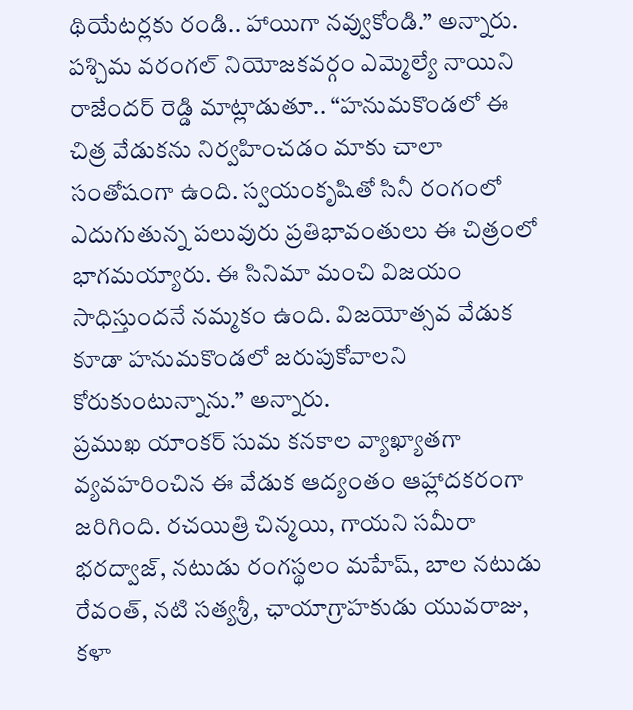థియేటర్లకు రండి.. హాయిగా నవ్వుకోండి.” అన్నారు.
పశ్చిమ వరంగల్ నియోజకవర్గం ఎమ్మెల్యే నాయిని రాజేందర్ రెడ్డి మాట్లాడుతూ.. “హనుమకొండలో ఈ చిత్ర వేడుకను నిర్వహించడం మాకు చాలా సంతోషంగా ఉంది. స్వయంకృషితో సినీ రంగంలో ఎదుగుతున్న పలువురు ప్రతిభావంతులు ఈ చిత్రంలో భాగమయ్యారు. ఈ సినిమా మంచి విజయం సాధిస్తుందనే నమ్మకం ఉంది. విజయోత్సవ వేడుక కూడా హనుమకొండలో జరుపుకోవాలని కోరుకుంటున్నాను.” అన్నారు.
ప్రముఖ యాంకర్ సుమ కనకాల వ్యాఖ్యాతగా వ్యవహరించిన ఈ వేడుక ఆద్యంతం ఆహ్లాదకరంగా జరిగింది. రచయిత్రి చిన్మయి, గాయని సమీరా భరద్వాజ్, నటుడు రంగస్థలం మహేష్, బాల నటుడు రేవంత్, నటి సత్యశ్రీ, ఛాయాగ్రాహకుడు యువరాజు, కళా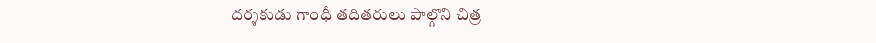దర్శకుడు గాంధీ తదితరులు పాల్గొని చిత్ర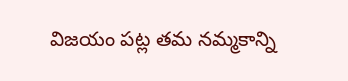విజయం పట్ల తమ నమ్మకాన్ని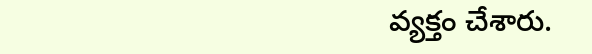వ్యక్తం చేశారు.